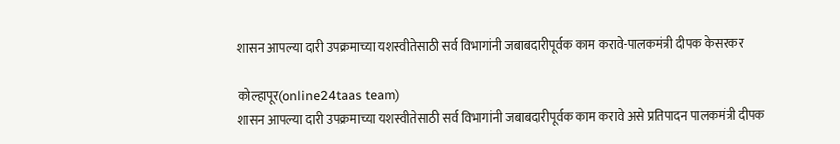शासन आपल्या दारी उपक्रमाच्या यशस्वीतेसाठी सर्व विभागांनी जबाबदारीपूर्वक काम करावे-पालकमंत्री दीपक केसरकर

कोल्हापूर(online24taas team)
शासन आपल्या दारी उपक्रमाच्या यशस्वीतेसाठी सर्व विभागांनी जबाबदारीपूर्वक काम करावे असे प्रतिपादन पालकमंत्री दीपक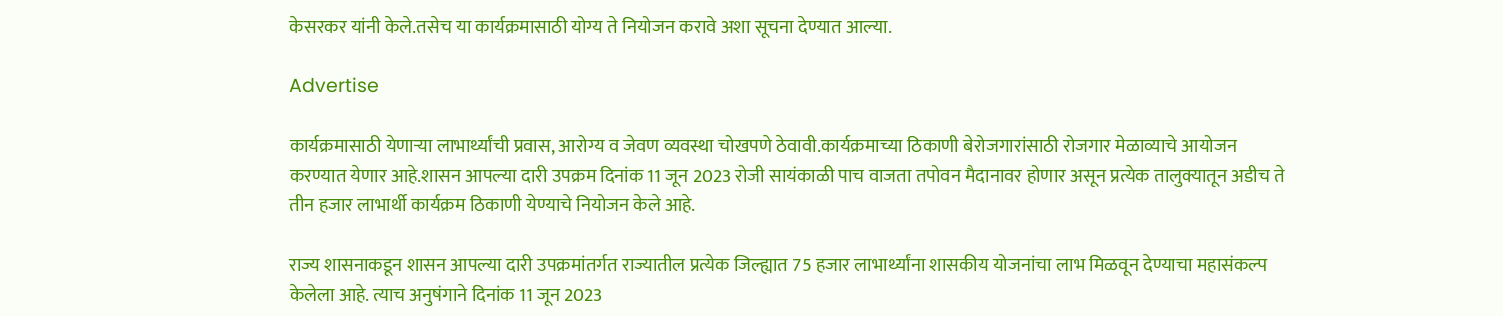केसरकर यांनी केले.तसेच या कार्यक्रमासाठी योग्य ते नियोजन करावे अशा सूचना देण्यात आल्या.

Advertise

कार्यक्रमासाठी येणाऱ्या लाभार्थ्यांची प्रवास, आरोग्य व जेवण व्यवस्था चोखपणे ठेवावी.कार्यक्रमाच्या ठिकाणी बेरोजगारांसाठी रोजगार मेळाव्याचे आयोजन करण्यात येणार आहे.शासन आपल्या दारी उपक्रम दिनांक 11 जून 2023 रोजी सायंकाळी पाच वाजता तपोवन मैदानावर होणार असून प्रत्येक तालुक्यातून अडीच ते तीन हजार लाभार्थी कार्यक्रम ठिकाणी येण्याचे नियोजन केले आहे.

राज्य शासनाकडून शासन आपल्या दारी उपक्रमांतर्गत राज्यातील प्रत्येक जिल्ह्यात 75 हजार लाभार्थ्यांना शासकीय योजनांचा लाभ मिळवून देण्याचा महासंकल्प केलेला आहे. त्याच अनुषंगाने दिनांक 11 जून 2023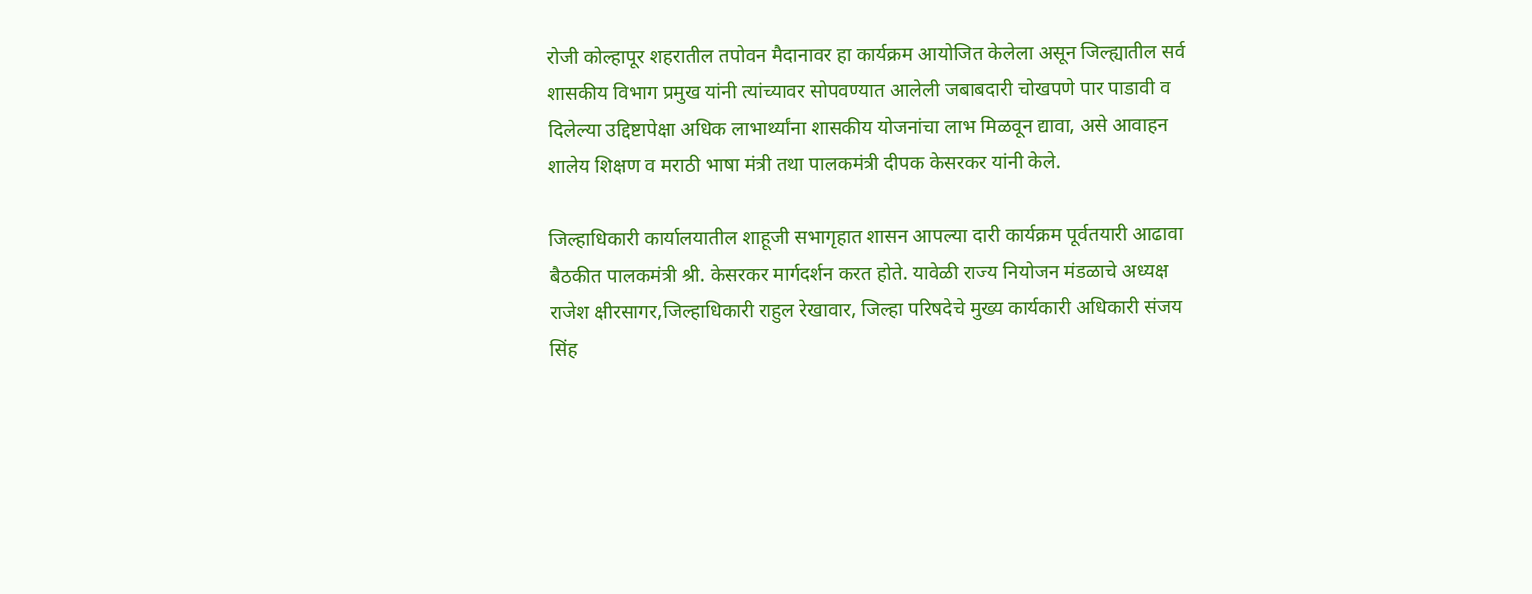रोजी कोल्हापूर शहरातील तपोवन मैदानावर हा कार्यक्रम आयोजित केलेला असून जिल्ह्यातील सर्व शासकीय विभाग प्रमुख यांनी त्यांच्यावर सोपवण्यात आलेली जबाबदारी चोखपणे पार पाडावी व दिलेल्या उद्दिष्टापेक्षा अधिक लाभार्थ्यांना शासकीय योजनांचा लाभ मिळवून द्यावा, असे आवाहन शालेय शिक्षण व मराठी भाषा मंत्री तथा पालकमंत्री दीपक केसरकर यांनी केले.

जिल्हाधिकारी कार्यालयातील शाहूजी सभागृहात शासन आपल्या दारी कार्यक्रम पूर्वतयारी आढावा बैठकीत पालकमंत्री श्री. केसरकर मार्गदर्शन करत होते. यावेळी राज्य नियोजन मंडळाचे अध्यक्ष राजेश क्षीरसागर,जिल्हाधिकारी राहुल रेखावार, जिल्हा परिषदेचे मुख्य कार्यकारी अधिकारी संजय सिंह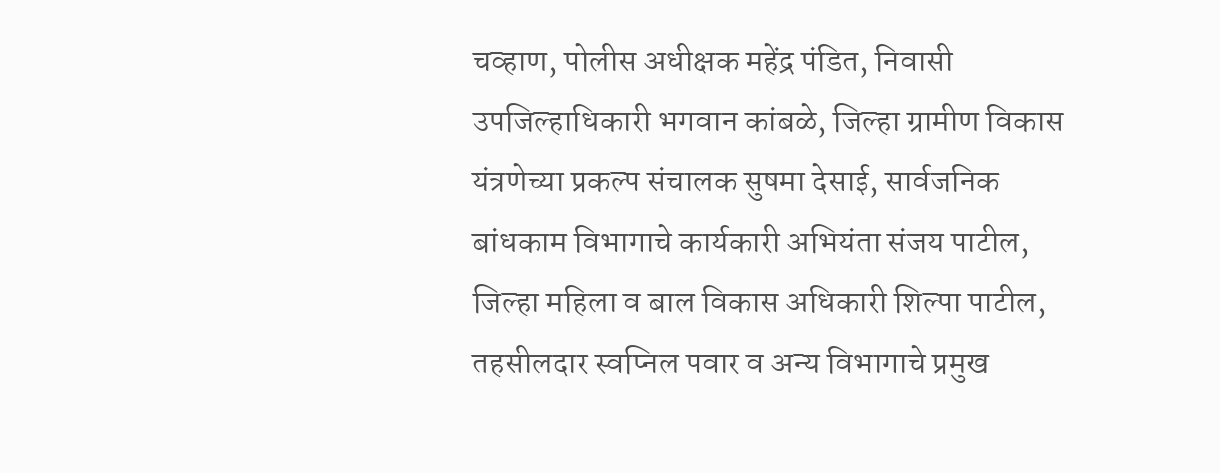चव्हाण, पोलीस अधीक्षक महेंद्र पंडित, निवासी उपजिल्हाधिकारी भगवान कांबळे, जिल्हा ग्रामीण विकास यंत्रणेच्या प्रकल्प संचालक सुषमा देसाई, सार्वजनिक बांधकाम विभागाचे कार्यकारी अभियंता संजय पाटील, जिल्हा महिला व बाल विकास अधिकारी शिल्पा पाटील, तहसीलदार स्वप्निल पवार व अन्य विभागाचे प्रमुख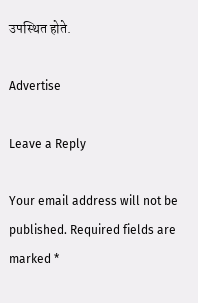उपस्थित होते.

Advertise

Leave a Reply

Your email address will not be published. Required fields are marked *